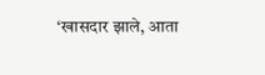‘खासदार झाले, आता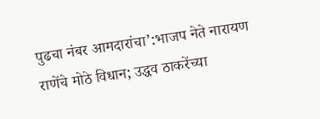पुढचा नंबर आमदारांचा’:भाजप नेते नारायण राणेंचे मोठे विधान; उद्धव ठाकरेंच्या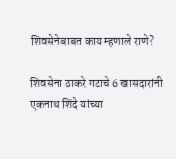शिवसेनेबाबत काय म्हणाले राणे?

शिवसेना ठाकरे गटाचे 6 खासदारांनी एकनाथ शिंदे यांच्या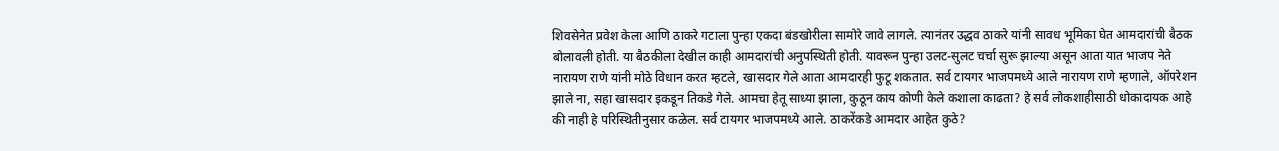शिवसेनेत प्रवेश केला आणि ठाकरे गटाला पुन्हा एकदा बंडखोरीला सामोरे जावे लागले. त्यानंतर उद्धव ठाकरे यांनी सावध भूमिका घेत आमदारांची बैठक बोलावली होती. या बैठकीला देखील काही आमदारांची अनुपस्थिती होती. यावरून पुन्हा उलट-सुलट चर्चा सुरू झाल्या असून आता यात भाजप नेते नारायण राणे यांनी मोठे विधान करत म्हटले, खासदार गेले आता आमदारही फुटू शकतात. सर्व टायगर भाजपमध्ये आले नारायण राणे म्हणाले, ऑपरेशन झाले ना, सहा खासदार इकडून तिकडे गेले. आमचा हेतू साध्या झाला, कुठून काय कोणी केले कशाला काढता? हे सर्व लोकशाहीसाठी धोकादायक आहे की नाही हे परिस्थितीनुसार कळेल. सर्व टायगर भाजपमध्ये आले. ठाकरेंकडे आमदार आहेत कुठे?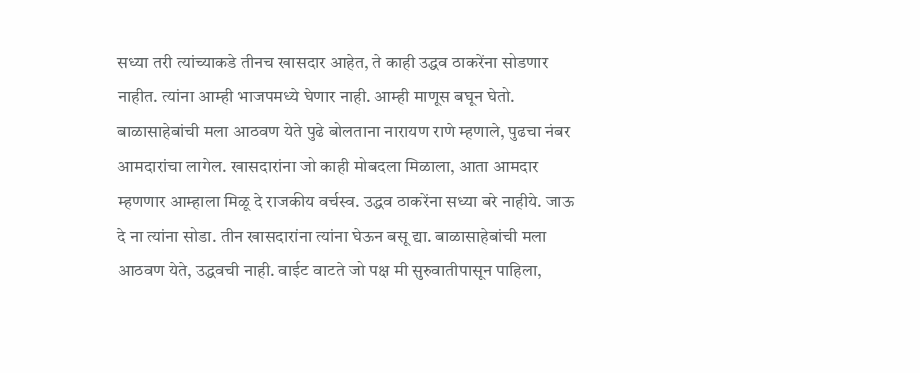सध्या तरी त्यांच्याकडे तीनच खासदार आहेत, ते काही उद्धव ठाकरेंना सोडणार नाहीत. त्यांना आम्ही भाजपमध्ये घेणार नाही. आम्ही माणूस बघून घेतो. बाळासाहेबांची मला आठवण येते पुढे बोलताना नारायण राणे म्हणाले, पुढचा नंबर आमदारांचा लागेल. खासदारांना जो काही मोबदला मिळाला, आता आमदार म्हणणार आम्हाला मिळू दे राजकीय वर्चस्व. उद्धव ठाकरेंना सध्या बरे नाहीये. जाऊ दे ना त्यांना सोडा. तीन खासदारांना त्यांना घेऊन बसू द्या. बाळासाहेबांची मला आठवण येते, उद्धवची नाही. वाईट वाटते जो पक्ष मी सुरुवातीपासून पाहिला,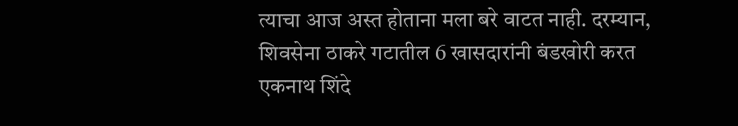त्याचा आज अस्त होताना मला बरे वाटत नाही. दरम्यान, शिवसेना ठाकरे गटातील 6 खासदारांनी बंडखोरी करत एकनाथ शिंदे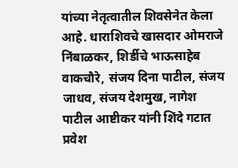यांच्या नेतृत्वातील शिवसेनेत केला आहे. धाराशिवचे खासदार ओमराजे निंबाळकर, शिर्डीचे भाऊसाहेब वाकचौरे, संजय दिना पाटील, संजय जाधव, संजय देशमुख, नागेश पाटील आष्टीकर यांनी शिंदे गटात प्रवेश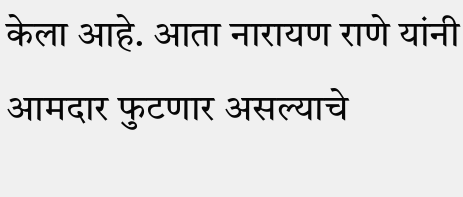केला आहे. आता नारायण राणे यांनी आमदार फुटणार असल्याचे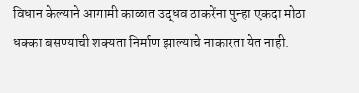विधान केल्याने आगामी काळात उद्धव ठाकरेंना पुन्हा एकदा मोठा धक्का बसण्याची शक्यता निर्माण झाल्याचे नाकारता येत नाही.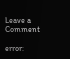Leave a Comment

error: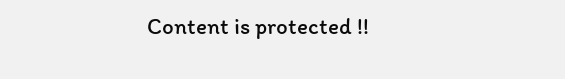Content is protected !!